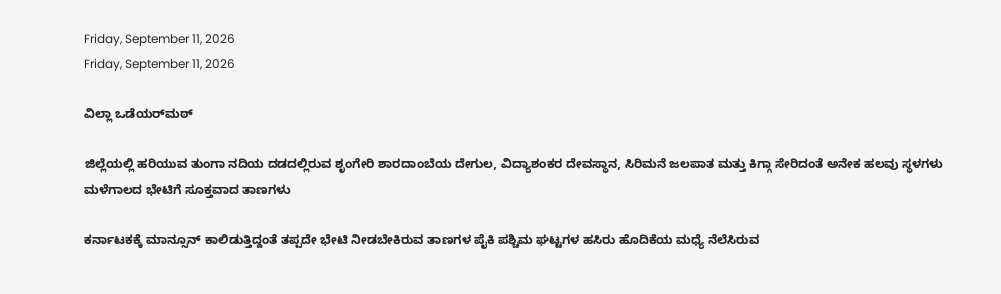Friday, September 11, 2026
Friday, September 11, 2026

ವಿಲ್ಲಾ ಒಡೆಯರ್‌ಮಠ್‌

ಜಿಲ್ಲೆಯಲ್ಲಿ ಹರಿಯುವ ತುಂಗಾ ನದಿಯ ದಡದಲ್ಲಿರುವ ಶೃಂಗೇರಿ ಶಾರದಾಂಬೆಯ ದೇಗುಲ, ವಿದ್ಯಾಶಂಕರ ದೇವಸ್ಥಾನ, ಸಿರಿಮನೆ ಜಲಪಾತ ಮತ್ತು ಕಿಗ್ಗಾ ಸೇರಿದಂತೆ ಅನೇಕ ಹಲವು ಸ್ಥಳಗಳು ಮಳೆಗಾಲದ ಭೇಟಿಗೆ ಸೂಕ್ತವಾದ ತಾಣಗಳು

ಕರ್ನಾಟಕಕ್ಕೆ ಮಾನ್ಸೂನ್‌ ಕಾಲಿಡುತ್ತಿದ್ದಂತೆ ತಪ್ಪದೇ ಭೇಟಿ ನೀಡಬೇಕಿರುವ ತಾಣಗಳ ಪೈಕಿ ಪಶ್ಚಿಮ ಘಟ್ಟಗಳ ಹಸಿರು ಹೊದಿಕೆಯ ಮಧ್ಯೆ ನೆಲೆಸಿರುವ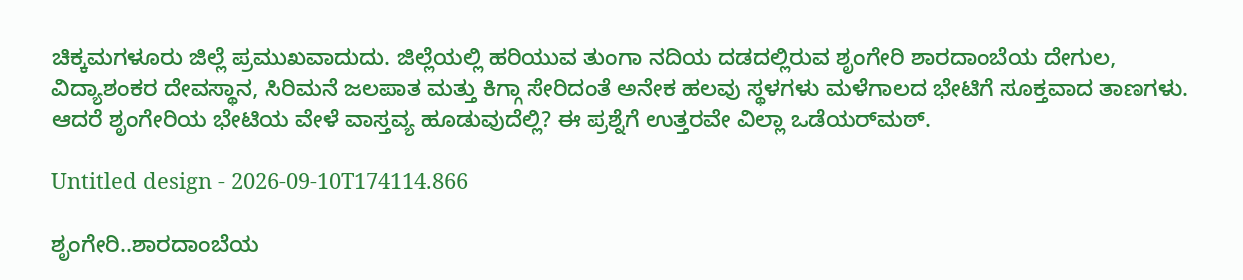ಚಿಕ್ಕಮಗಳೂರು ಜಿಲ್ಲೆ ಪ್ರಮುಖವಾದುದು. ಜಿಲ್ಲೆಯಲ್ಲಿ ಹರಿಯುವ ತುಂಗಾ ನದಿಯ ದಡದಲ್ಲಿರುವ ಶೃಂಗೇರಿ ಶಾರದಾಂಬೆಯ ದೇಗುಲ, ವಿದ್ಯಾಶಂಕರ ದೇವಸ್ಥಾನ, ಸಿರಿಮನೆ ಜಲಪಾತ ಮತ್ತು ಕಿಗ್ಗಾ ಸೇರಿದಂತೆ ಅನೇಕ ಹಲವು ಸ್ಥಳಗಳು ಮಳೆಗಾಲದ ಭೇಟಿಗೆ ಸೂಕ್ತವಾದ ತಾಣಗಳು. ಆದರೆ ಶೃಂಗೇರಿಯ ಭೇಟಿಯ ವೇಳೆ ವಾಸ್ತವ್ಯ ಹೂಡುವುದೆಲ್ಲಿ? ಈ ಪ್ರಶ್ನೆಗೆ ಉತ್ತರವೇ ವಿಲ್ಲಾ ಒಡೆಯರ್‌ಮಠ್‌.

Untitled design - 2026-09-10T174114.866

ಶೃಂಗೇರಿ..ಶಾರದಾಂಬೆಯ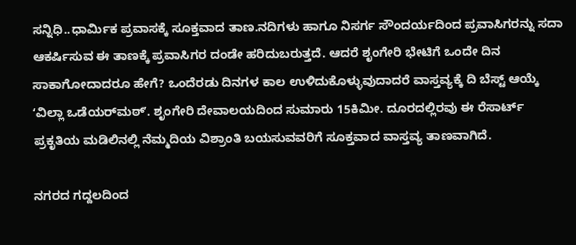ಸನ್ನಿಧಿ..ಧಾರ್ಮಿಕ ಪ್ರವಾಸಕ್ಕೆ ಸೂಕ್ತವಾದ ತಾಣ.ನದಿಗಳು ಹಾಗೂ ನಿಸರ್ಗ ಸೌಂದರ್ಯದಿಂದ ಪ್ರವಾಸಿಗರನ್ನು ಸದಾ ಆಕರ್ಷಿಸುವ ಈ ತಾಣಕ್ಕೆ ಪ್ರವಾಸಿಗರ ದಂಡೇ ಹರಿದುಬರುತ್ತದೆ. ಆದರೆ ಶೃಂಗೇರಿ ಭೇಟಿಗೆ ಒಂದೇ ದಿನ ಸಾಕಾಗೋದಾದರೂ ಹೇಗೆ? ಒಂದೆರಡು ದಿನಗಳ ಕಾಲ ಉಳಿದುಕೊಳ್ಳುವುದಾದರೆ ವಾಸ್ತವ್ಯಕ್ಕೆ ದಿ ಬೆಸ್ಟ್‌ ಆಯ್ಕೆ ʻವಿಲ್ಲಾ ಒಡೆಯರ್‌ಮಠ್‌ʼ. ಶೃಂಗೇರಿ ದೇವಾಲಯದಿಂದ ಸುಮಾರು 15ಕಿಮೀ. ದೂರದಲ್ಲಿರವು ಈ ರೆಸಾರ್ಟ್‌ ಪ್ರಕೃತಿಯ ಮಡಿಲಿನಲ್ಲಿ ನೆಮ್ಮದಿಯ ವಿಶ್ರಾಂತಿ ಬಯಸುವವರಿಗೆ ಸೂಕ್ತವಾದ ವಾಸ್ತವ್ಯ ತಾಣವಾಗಿದೆ.

ನಗರದ ಗದ್ದಲದಿಂದ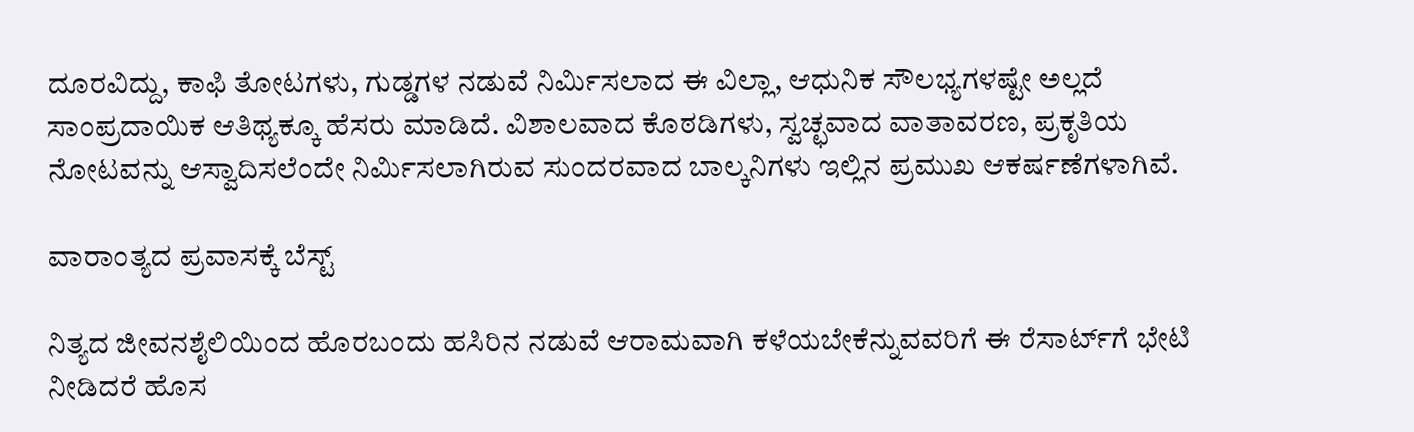ದೂರವಿದ್ದು, ಕಾಫಿ ತೋಟಗಳು, ಗುಡ್ಡಗಳ ನಡುವೆ ನಿರ್ಮಿಸಲಾದ ಈ ವಿಲ್ಲಾ, ಆಧುನಿಕ ಸೌಲಭ್ಯಗಳಷ್ಟೇ ಅಲ್ಲದೆ ಸಾಂಪ್ರದಾಯಿಕ ಆತಿಥ್ಯಕ್ಕೂ ಹೆಸರು ಮಾಡಿದೆ. ವಿಶಾಲವಾದ ಕೊಠಡಿಗಳು, ಸ್ವಚ್ಛವಾದ ವಾತಾವರಣ, ಪ್ರಕೃತಿಯ ನೋಟವನ್ನು ಆಸ್ವಾದಿಸಲೆಂದೇ ನಿರ್ಮಿಸಲಾಗಿರುವ ಸುಂದರವಾದ ಬಾಲ್ಕನಿಗಳು ಇಲ್ಲಿನ ಪ್ರಮುಖ ಆಕರ್ಷಣೆಗಳಾಗಿವೆ.

ವಾರಾಂತ್ಯದ ಪ್ರವಾಸಕ್ಕೆ ಬೆಸ್ಟ್‌

ನಿತ್ಯದ ಜೀವನಶೈಲಿಯಿಂದ ಹೊರಬಂದು ಹಸಿರಿನ ನಡುವೆ ಆರಾಮವಾಗಿ ಕಳೆಯಬೇಕೆನ್ನುವವರಿಗೆ ಈ ರೆಸಾರ್ಟ್‌ಗೆ ಭೇಟಿ ನೀಡಿದರೆ ಹೊಸ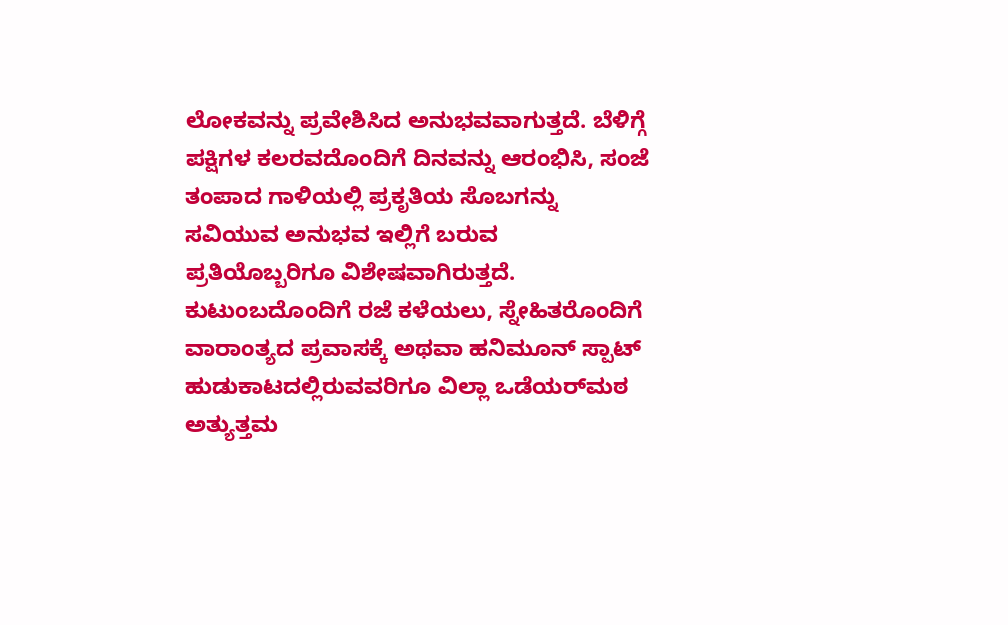ಲೋಕವನ್ನು ಪ್ರವೇಶಿಸಿದ ಅನುಭವವಾಗುತ್ತದೆ. ಬೆಳಿಗ್ಗೆ ಪಕ್ಷಿಗಳ ಕಲರವದೊಂದಿಗೆ ದಿನವನ್ನು ಆರಂಭಿಸಿ, ಸಂಜೆ ತಂಪಾದ ಗಾಳಿಯಲ್ಲಿ ಪ್ರಕೃತಿಯ ಸೊಬಗನ್ನು ಸವಿಯುವ ಅನುಭವ ಇಲ್ಲಿಗೆ ಬರುವ ಪ್ರತಿಯೊಬ್ಬರಿಗೂ ವಿಶೇಷವಾಗಿರುತ್ತದೆ. ಕುಟುಂಬದೊಂದಿಗೆ ರಜೆ ಕಳೆಯಲು, ಸ್ನೇಹಿತರೊಂದಿಗೆ ವಾರಾಂತ್ಯದ ಪ್ರವಾಸಕ್ಕೆ ಅಥವಾ ಹನಿಮೂನ್‌ ಸ್ಪಾಟ್‌ ಹುಡುಕಾಟದಲ್ಲಿರುವವರಿಗೂ ವಿಲ್ಲಾ ಒಡೆಯರ್‌ಮಠ ಅತ್ಯುತ್ತಮ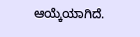ಆಯ್ಕೆಯಾಗಿದೆ.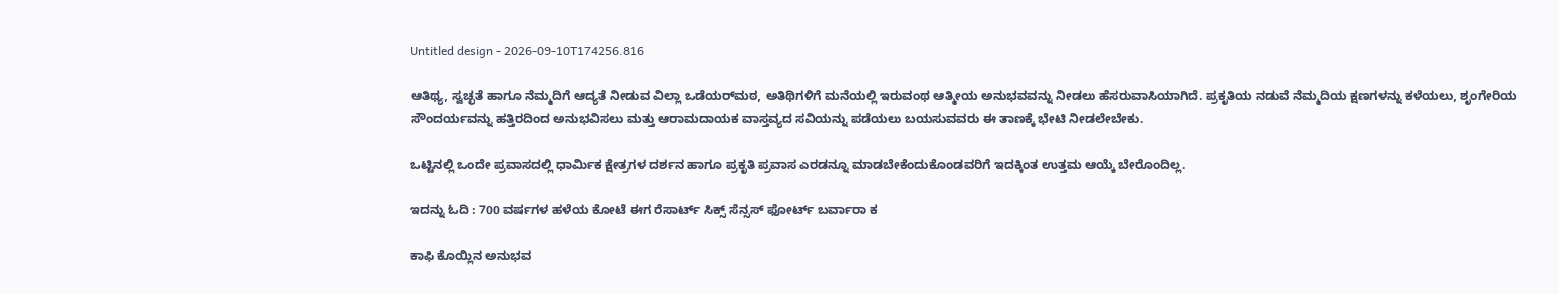Untitled design - 2026-09-10T174256.816

ಆತಿಥ್ಯ, ಸ್ವಚ್ಛತೆ ಹಾಗೂ ನೆಮ್ಮದಿಗೆ ಆದ್ಯತೆ ನೀಡುವ ವಿಲ್ಲಾ ಒಡೆಯರ್‌ಮಠ, ಅತಿಥಿಗಳಿಗೆ ಮನೆಯಲ್ಲಿ ಇರುವಂಥ ಆತ್ಮೀಯ ಅನುಭವವನ್ನು ನೀಡಲು ಹೆಸರುವಾಸಿಯಾಗಿದೆ. ಪ್ರಕೃತಿಯ ನಡುವೆ ನೆಮ್ಮದಿಯ ಕ್ಷಣಗಳನ್ನು ಕಳೆಯಲು, ಶೃಂಗೇರಿಯ ಸೌಂದರ್ಯವನ್ನು ಹತ್ತಿರದಿಂದ ಅನುಭವಿಸಲು ಮತ್ತು ಆರಾಮದಾಯಕ ವಾಸ್ತವ್ಯದ ಸವಿಯನ್ನು ಪಡೆಯಲು ಬಯಸುವವರು ಈ ತಾಣಕ್ಕೆ ಭೇಟಿ ನೀಡಲೇಬೇಕು.

ಒಟ್ಟಿನಲ್ಲಿ ಒಂದೇ ಪ್ರವಾಸದಲ್ಲಿ ಧಾರ್ಮಿಕ ಕ್ಷೇತ್ರಗಳ ದರ್ಶನ ಹಾಗೂ ಪ್ರಕೃತಿ ಪ್ರವಾಸ ಎರಡನ್ನೂ ಮಾಡಬೇಕೆಂದುಕೊಂಡವರಿಗೆ ಇದಕ್ಕಿಂತ ಉತ್ತಮ ಆಯ್ಕೆ ಬೇರೊಂದಿಲ್ಲ.

ಇದನ್ನು ಓದಿ : 700 ವರ್ಷಗಳ ಹಳೆಯ ಕೋಟೆ ಈಗ ರೆಸಾರ್ಟ್‌ ಸಿಕ್ಸ್ ಸೆನ್ಸಸ್ ಫೋರ್ಟ್ ಬರ್ವಾರಾ ಕ

ಕಾಫಿ ಕೊಯ್ಲಿನ ಅನುಭವ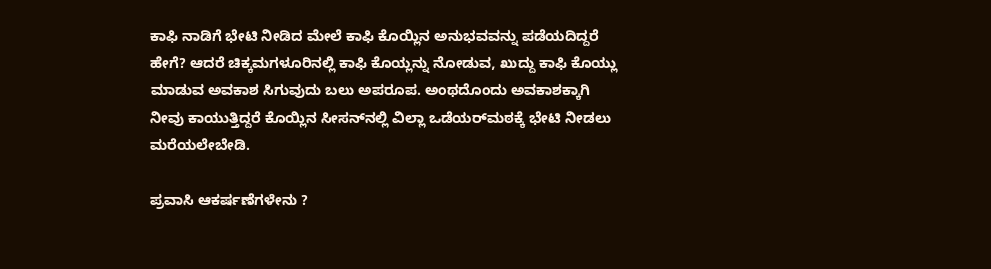ಕಾಫಿ ನಾಡಿಗೆ ಭೇಟಿ ನೀಡಿದ ಮೇಲೆ ಕಾಫಿ ಕೊಯ್ಲಿನ ಅನುಭವವನ್ನು ಪಡೆಯದಿದ್ದರೆ ಹೇಗೆ? ಆದರೆ ಚಿಕ್ಕಮಗಳೂರಿನಲ್ಲಿ ಕಾಫಿ ಕೊಯ್ಲನ್ನು ನೋಡುವ, ಖುದ್ದು ಕಾಫಿ ಕೊಯ್ಲು ಮಾಡುವ ಅವಕಾಶ ಸಿಗುವುದು ಬಲು ಅಪರೂಪ. ಅಂಥದೊಂದು ಅವಕಾಶಕ್ಕಾಗಿ ನೀವು ಕಾಯುತ್ತಿದ್ದರೆ ಕೊಯ್ಲಿನ ಸೀಸನ್‌ನಲ್ಲಿ ವಿಲ್ಲಾ ಒಡೆಯರ್‌ಮಠಕ್ಕೆ ಭೇಟಿ ನೀಡಲು ಮರೆಯಲೇಬೇಡಿ.

ಪ್ರವಾಸಿ ಆಕರ್ಷಣೆಗಳೇನು ?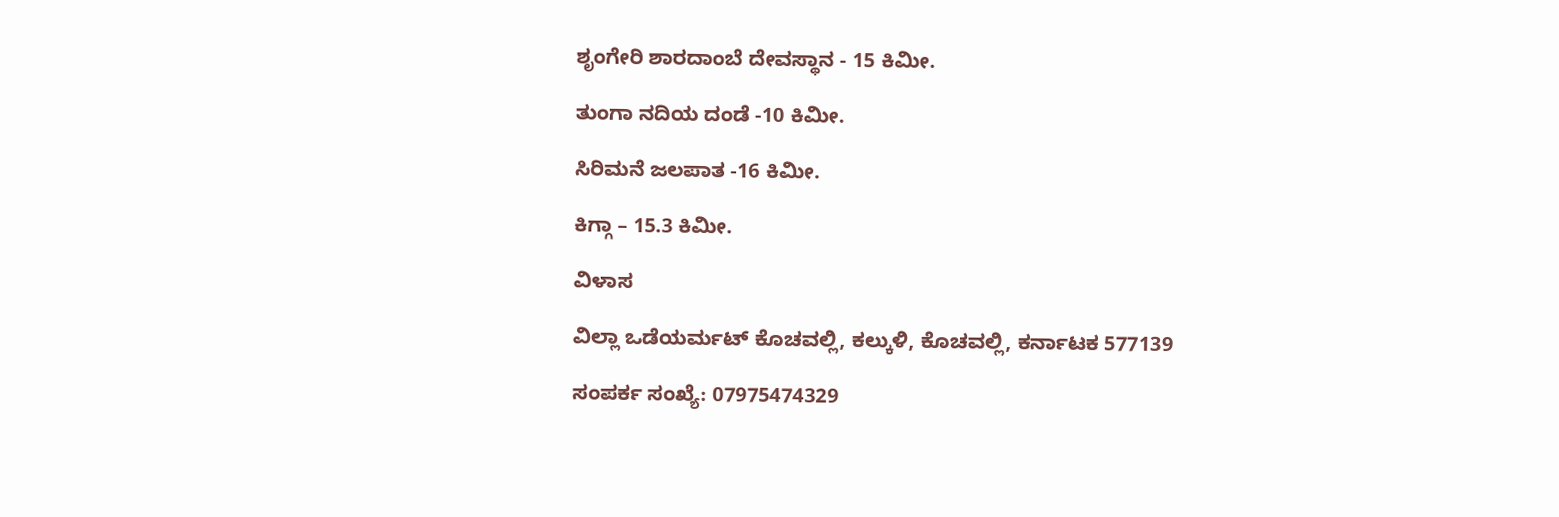ಶೃಂಗೇರಿ ಶಾರದಾಂಬೆ ದೇವಸ್ಥಾನ - 15 ಕಿಮೀ.

ತುಂಗಾ ನದಿಯ ದಂಡೆ -10 ಕಿಮೀ.

ಸಿರಿಮನೆ ಜಲಪಾತ -16 ಕಿಮೀ.

ಕಿಗ್ಗಾ – 15.3 ಕಿಮೀ.

ವಿಳಾಸ

ವಿಲ್ಲಾ ಒಡೆಯರ್ಮಟ್ ಕೊಚವಲ್ಲಿ, ಕಲ್ಕುಳಿ, ಕೊಚವಲ್ಲಿ, ಕರ್ನಾಟಕ 577139

ಸಂಪರ್ಕ ಸಂಖ್ಯೆ: 07975474329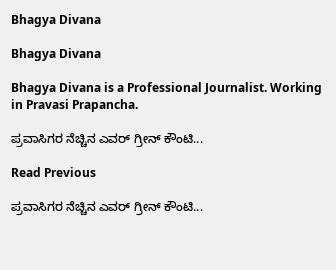Bhagya Divana

Bhagya Divana

Bhagya Divana is a Professional Journalist. Working in Pravasi Prapancha.

ಪ್ರವಾಸಿಗರ ನೆಚ್ಚಿನ ಎವರ್ ಗ್ರೀನ್ ಕೌಂಟಿ...

Read Previous

ಪ್ರವಾಸಿಗರ ನೆಚ್ಚಿನ ಎವರ್ ಗ್ರೀನ್ ಕೌಂಟಿ...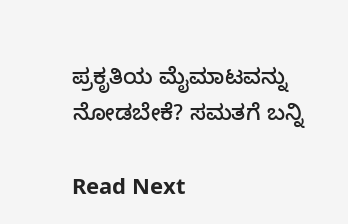ಪ್ರಕೃತಿಯ ಮೈಮಾಟವನ್ನು ನೋಡಬೇಕೆ? ಸಮತಗೆ ಬನ್ನಿ

Read Next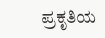ಪ್ರಕೃತಿಯ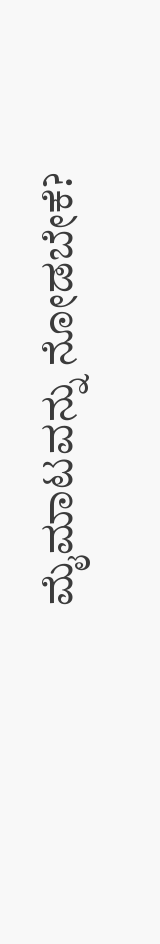ಮೈಮಾಟವನ್ನು ನೋಡಬೇಕೆ?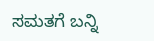ಸಮತಗೆ ಬನ್ನಿ